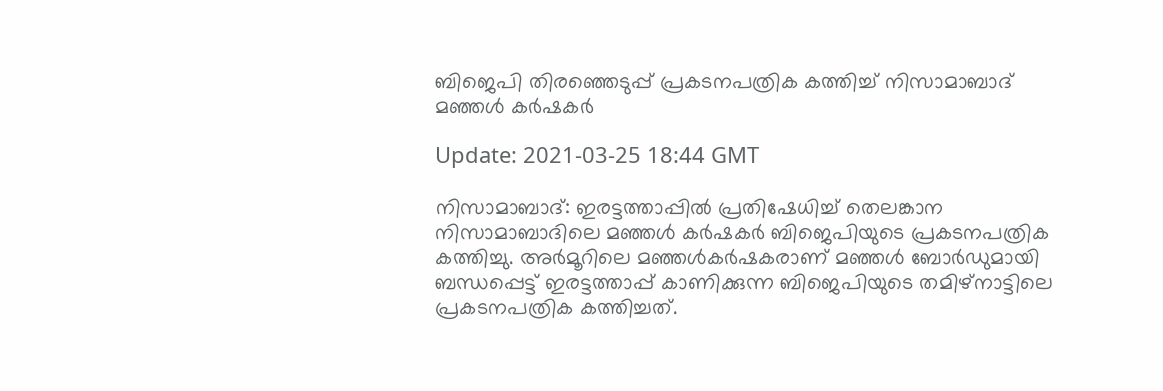ബിജെപി തിരഞ്ഞെടുപ്പ് പ്രകടനപത്രിക കത്തിച്ച് നിസാമാബാദ് മഞ്ഞള്‍ കര്‍ഷകര്‍

Update: 2021-03-25 18:44 GMT

നിസാമാബാദ്: ഇരട്ടത്താപ്പില്‍ പ്രതിഷേധിച്ച് തെലങ്കാന നിസാമാബാദിലെ മഞ്ഞള്‍ കര്‍ഷകര്‍ ബിജെപിയുടെ പ്രകടനപത്രിക കത്തിച്ചു. അര്‍മൂറിലെ മഞ്ഞള്‍കര്‍ഷകരാണ് മഞ്ഞള്‍ ബോര്‍ഡുമായി ബന്ധപ്പെട്ട് ഇരട്ടത്താപ്പ് കാണിക്കുന്ന ബിജെപിയുടെ തമിഴ്‌നാട്ടിലെ പ്രകടനപത്രിക കത്തിച്ചത്.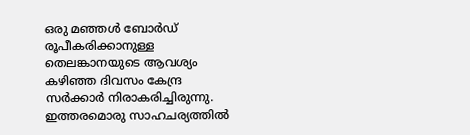ഒരു മഞ്ഞള്‍ ബോര്‍ഡ് രൂപീകരിക്കാനുള്ള തെലങ്കാനയുടെ ആവശ്യം കഴിഞ്ഞ ദിവസം കേന്ദ്ര സര്‍ക്കാര്‍ നിരാകരിച്ചിരുന്നു. ഇത്തരമൊരു സാഹചര്യത്തില്‍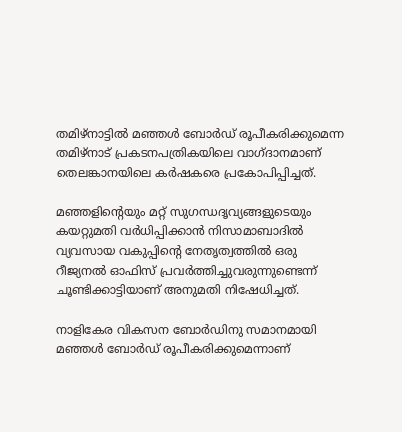തമിഴ്‌നാട്ടില്‍ മഞ്ഞള്‍ ബോര്‍ഡ് രൂപീകരിക്കുമെന്ന തമിഴ്‌നാട് പ്രകടനപത്രികയിലെ വാഗ്ദാനമാണ് തെലങ്കാനയിലെ കര്‍ഷകരെ പ്രകോപിപ്പിച്ചത്.

മഞ്ഞളിന്റെയും മറ്റ് സുഗന്ധദൃവ്യങ്ങളുടെയും കയറ്റുമതി വര്‍ധിപ്പിക്കാന്‍ നിസാമാബാദില്‍ വ്യവസായ വകുപ്പിന്റെ നേതൃത്വത്തില്‍ ഒരു റീജ്യനല്‍ ഓഫിസ് പ്രവര്‍ത്തിച്ചുവരുന്നുണ്ടെന്ന് ചൂണ്ടിക്കാട്ടിയാണ് അനുമതി നിഷേധിച്ചത്.

നാളികേര വികസന ബോര്‍ഡിനു സമാനമായി മഞ്ഞള്‍ ബോര്‍ഡ് രൂപീകരിക്കുമെന്നാണ്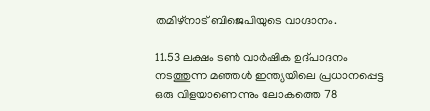തമിഴ്‌നാട് ബിജെപിയുടെ വാഗ്ദാനം.

11.53 ലക്ഷം ടണ്‍ വാര്‍ഷിക ഉദ്പാദനം നടത്തുന്ന മഞ്ഞള്‍ ഇന്ത്യയിലെ പ്രധാനപ്പെട്ട ഒരു വിളയാണെന്നും ലോകത്തെ 78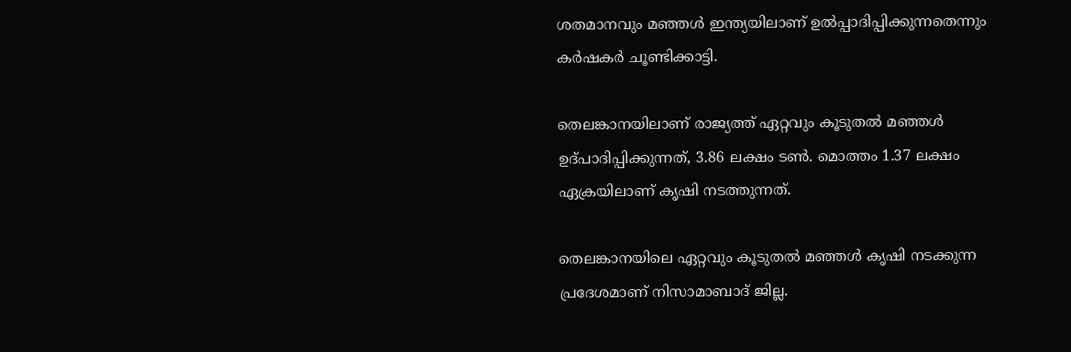ശതമാനവും മഞ്ഞള്‍ ഇന്ത്യയിലാണ് ഉല്‍പ്പാദിപ്പിക്കുന്നതെന്നും കര്‍ഷകര്‍ ചൂണ്ടിക്കാട്ടി.

തെലങ്കാനയിലാണ് രാജ്യത്ത് ഏറ്റവും കൂടുതല്‍ മഞ്ഞള്‍ ഉദ്പാദിപ്പിക്കുന്നത്, 3.86 ലക്ഷം ടണ്‍. മൊത്തം 1.37 ലക്ഷം ഏക്രയിലാണ് കൃഷി നടത്തുന്നത്.

തെലങ്കാനയിലെ ഏറ്റവും കൂടുതല്‍ മഞ്ഞള്‍ കൃഷി നടക്കുന്ന പ്രദേശമാണ് നിസാമാബാദ് ജില്ല.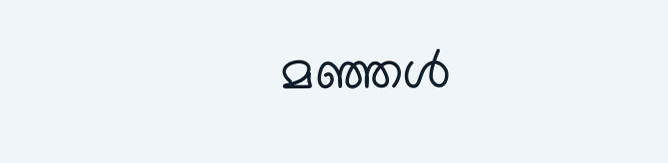മഞ്ഞള്‍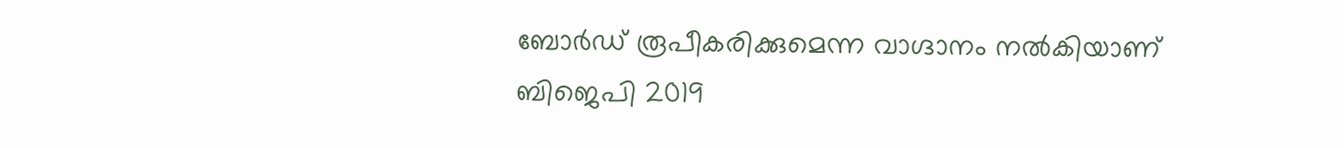ബോര്‍ഡ് രൂപീകരിക്കുമെന്ന വാഗ്ദാനം നല്‍കിയാണ് ബിജെപി 2019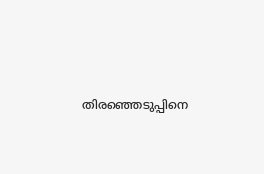തിരഞ്ഞെടുപ്പിനെ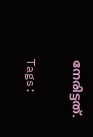നേരിട്ടത്.

Tags: